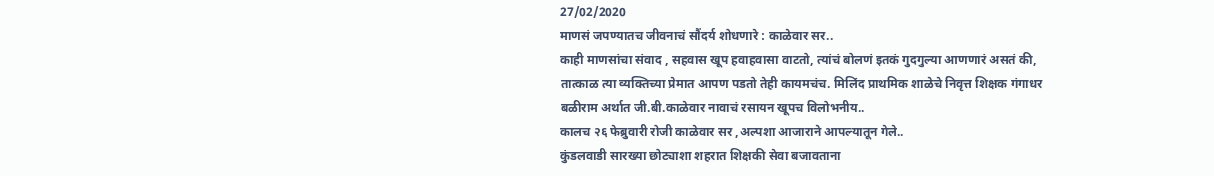27/02/2020
माणसं जपण्यातच जीवनाचं सौंदर्य शोधणारे : काळेवार सर..
काही माणसांचा संवाद , सहवास खूप हवाहवासा वाटतो, त्यांचं बोलणं इतकं गुदगुल्या आणणारं असतं की, तात्काळ त्या व्यक्तिच्या प्रेमात आपण पडतो तेही कायमचंच. मिलिंद प्राथमिक शाळेचे निवृत्त शिक्षक गंगाधर बळीराम अर्थात जी.बी.काळेवार नावाचं रसायन खूपच विलोभनीय..
कालच २६ फेब्रुवारी रोजी काळेवार सर ,अल्पशा आजाराने आपल्यातून गेले..
कुंडलवाडी सारख्या छोट्याशा शहरात शिक्षकी सेवा बजावताना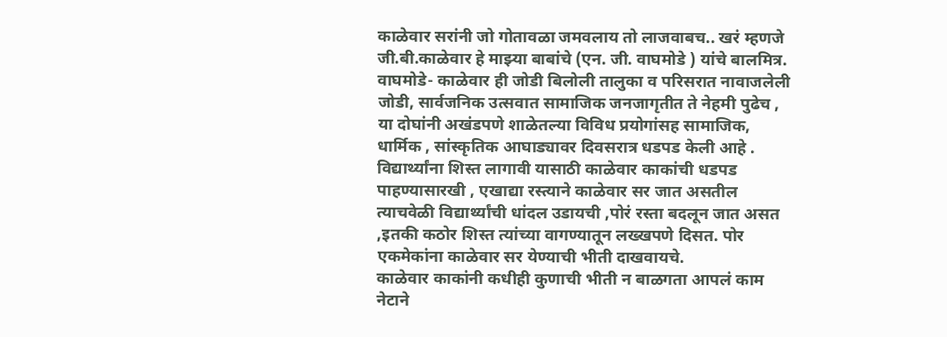काळेवार सरांनी जो गोतावळा जमवलाय तो लाजवाबच.. खरं म्हणजे जी.बी.काळेवार हे माझ्या बाबांचे (एन. जी. वाघमोडे ) यांचे बालमित्र. वाघमोडे- काळेवार ही जोडी बिलोली तालुका व परिसरात नावाजलेली जोडी, सार्वजनिक उत्सवात सामाजिक जनजागृतीत ते नेहमी पुढेच , या दोघांनी अखंडपणे शाळेतल्या विविध प्रयोगांसह सामाजिक, धार्मिक , सांस्कृतिक आघाड्यावर दिवसरात्र धडपड केली आहे .
विद्यार्थ्यांना शिस्त लागावी यासाठी काळेवार काकांची धडपड पाहण्यासारखी , एखाद्या रस्त्याने काळेवार सर जात असतील त्याचवेळी विद्यार्थ्यांची धांदल उडायची ,पोरं रस्ता बदलून जात असत ,इतकी कठोर शिस्त त्यांच्या वागण्यातून लख्खपणे दिसत. पोर एकमेकांना काळेवार सर येण्याची भीती दाखवायचे.
काळेवार काकांनी कधीही कुणाची भीती न बाळगता आपलं काम नेटाने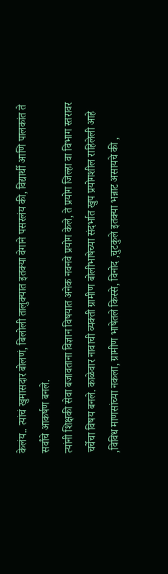केलंय.. त्यांचं खुमासदार बोलणं, बिलोली तालुक्यात इतक्या वेगाने पसरलंय की, विद्यार्थी आणि पालकांत ते सर्वांचे आकर्षण बनले.
त्यांनी शिक्षकी सेवा बजावताना विज्ञान विषयात अनेक नवनवे प्रयोग केले, ते प्रयोग जिल्हा वा विभाग स्तरावर चर्चेचा विषय बनले. काळेवार नावाची व्यक्ती ग्रामीण बोलीभाषेच्या संदर्भात खुप प्रयोगशील राहिलेली आहे ,विविध माणसांच्या नकला, ग्रामीण भाषेतले किस्से, विनोद ,चुटकुले इतक्या भन्नाट असायचे की ,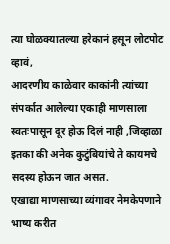त्या घोळक्यातल्या हरेकानं हसून लोटपोट व्हावं,
आदरणीय काळेवार काकांनी त्यांच्या संपर्कात आलेल्या एकाही माणसाला स्वतःपासून दूर होऊ दिलं नाही ,जिव्हाळा इतका की अनेक कुटुंबियांचे ते कायमचे सदस्य होऊन जात असत.
एखाद्या माणसाच्या व्यंगावर नेमकेपणाने भाष्य करीत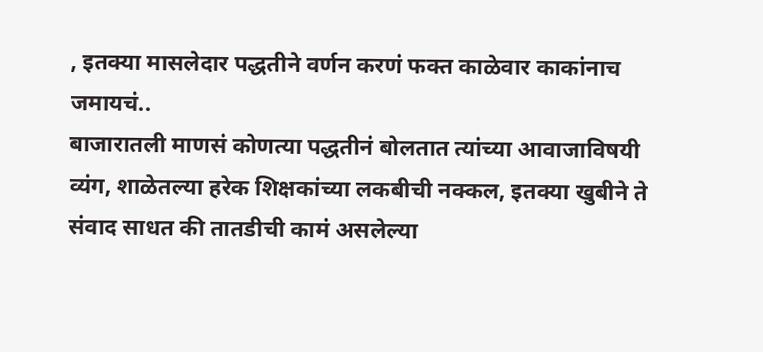, इतक्या मासलेदार पद्धतीने वर्णन करणं फक्त काळेवार काकांनाच जमायचं..
बाजारातली माणसं कोणत्या पद्धतीनं बोलतात त्यांच्या आवाजाविषयी व्यंग, शाळेतल्या हरेक शिक्षकांच्या लकबीची नक्कल, इतक्या खुबीने ते संवाद साधत की तातडीची कामं असलेल्या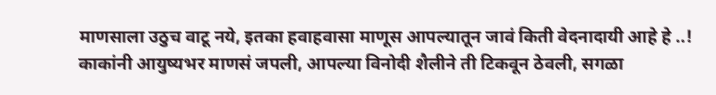माणसाला उठुच वाटू नये, इतका हवाहवासा माणूस आपल्यातून जावं किती वेदनादायी आहे हे ..!
काकांनी आयुष्यभर माणसं जपली, आपल्या विनोदी शैलीने ती टिकवून ठेवली, सगळा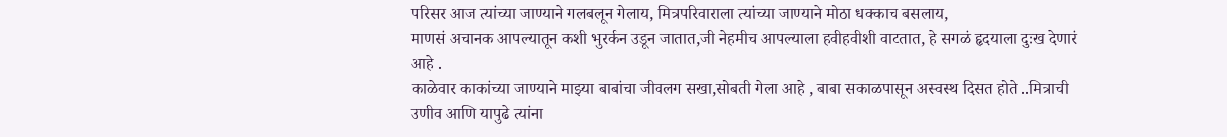परिसर आज त्यांच्या जाण्याने गलबलून गेलाय, मित्रपरिवाराला त्यांच्या जाण्याने मोठा धक्काच बसलाय,
माणसं अचानक आपल्यातून कशी भुरर्कन उडून जातात,जी नेहमीच आपल्याला हवीहवीशी वाटतात, हे सगळं हृदयाला दुःख देणारं आहे .
काळेवार काकांच्या जाण्याने माझ्या बाबांचा जीवलग सखा,सोबती गेला आहे , बाबा सकाळपासून अस्वस्थ दिसत होते ..मित्राची उणीव आणि यापुढे त्यांना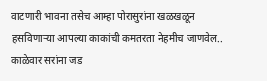वाटणारी भावना तसेच आम्हा पोरासुरांना खळखळून हसविणाऱ्या आपल्या काकांची कमतरता नेहमीच जाणवेल..
काळेवार सरांना जड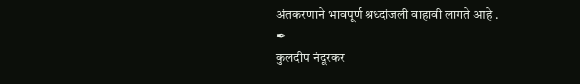अंतकरणाने भावपूर्ण श्रध्दांजली वाहावी लागते आहे .
✒
कुलदीप नंदूरकर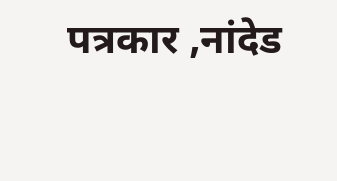पत्रकार ,नांदेड